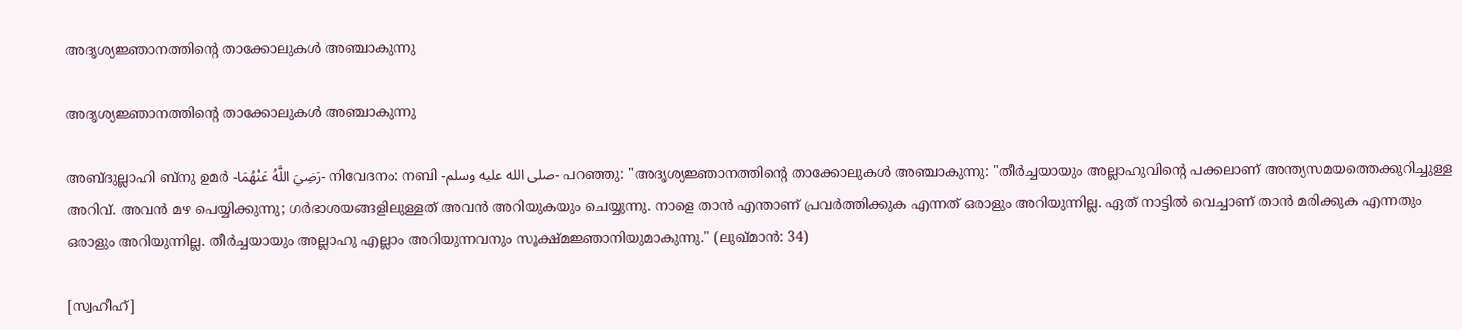അദൃശ്യജ്ഞാനത്തിന്റെ താക്കോലുകൾ അഞ്ചാകുന്നു

അദൃശ്യജ്ഞാനത്തിന്റെ താക്കോലുകൾ അഞ്ചാകുന്നു

അബ്ദുല്ലാഹി ബ്നു ഉമർ -رَضِيَ اللَّهُ عَنْهُمَا- നിവേദനം: നബി -صلى الله عليه وسلم- പറഞ്ഞു: "അദൃശ്യജ്ഞാനത്തിന്റെ താക്കോലുകൾ അഞ്ചാകുന്നു: "തീർച്ചയായും അല്ലാഹുവിന്റെ പക്കലാണ് അന്ത്യസമയത്തെക്കുറിച്ചുള്ള അറിവ്. അവൻ മഴ പെയ്യിക്കുന്നു; ഗർഭാശയങ്ങളിലുള്ളത് അവൻ അറിയുകയും ചെയ്യുന്നു. നാളെ താൻ എന്താണ് പ്രവർത്തിക്കുക എന്നത് ഒരാളും അറിയുന്നില്ല. ഏത് നാട്ടിൽ വെച്ചാണ് താൻ മരിക്കുക എന്നതും ഒരാളും അറിയുന്നില്ല. തീർച്ചയായും അല്ലാഹു എല്ലാം അറിയുന്നവനും സൂക്ഷ്മജ്ഞാനിയുമാകുന്നു." (ലുഖ്മാൻ: 34)

[സ്വഹീഹ്]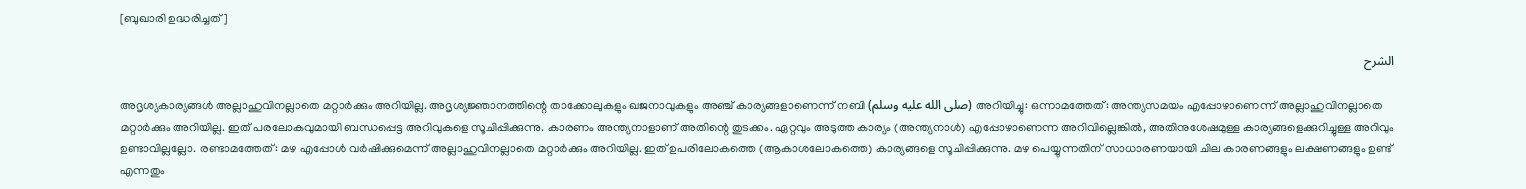[ബുഖാരി ഉദ്ധരിച്ചത്]

الشرح

അദൃശ്യകാര്യങ്ങൾ അല്ലാഹുവിനല്ലാതെ മറ്റാർക്കും അറിയില്ല. അദൃശ്യജ്ഞാനത്തിന്റെ താക്കോലുകളും ഖജനാവുകളും അഞ്ച് കാര്യങ്ങളാണെന്ന് നബി (صلى الله عليه وسلم) അറിയിച്ചു: ഒന്നാമത്തേത്: അന്ത്യസമയം എപ്പോഴാണെന്ന് അല്ലാഹുവിനല്ലാതെ മറ്റാർക്കും അറിയില്ല. ഇത് പരലോകവുമായി ബന്ധപ്പെട്ട അറിവുകളെ സൂചിപ്പിക്കുന്നു. കാരണം അന്ത്യനാളാണ് അതിന്റെ തുടക്കം. ഏറ്റവും അടുത്ത കാര്യം (അന്ത്യനാൾ) എപ്പോഴാണെന്ന അറിവില്ലെങ്കിൽ, അതിനുശേഷമുള്ള കാര്യങ്ങളെക്കുറിച്ചുള്ള അറിവും ഉണ്ടാവില്ലല്ലോ. രണ്ടാമത്തേത്: മഴ എപ്പോൾ വർഷിക്കുമെന്ന് അല്ലാഹുവിനല്ലാതെ മറ്റാർക്കും അറിയില്ല. ഇത് ഉപരിലോകത്തെ (ആകാശലോകത്തെ) കാര്യങ്ങളെ സൂചിപ്പിക്കുന്നു. മഴ പെയ്യുന്നതിന് സാധാരണയായി ചില കാരണങ്ങളും ലക്ഷണങ്ങളും ഉണ്ട് എന്നതും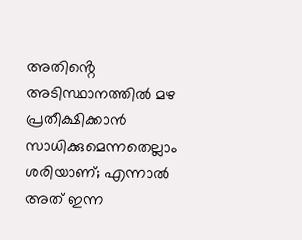അതിൻ്റെ അടിസ്ഥാനത്തിൽ മഴ പ്രതീക്ഷിക്കാൻ സാധിക്കുമെന്നതെല്ലാം ശരിയാണ്; എന്നാൽ അത് ഇന്ന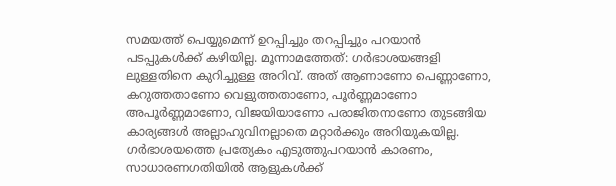സമയത്ത് പെയ്യുമെന്ന് ഉറപ്പിച്ചും തറപ്പിച്ചും പറയാൻ പടപ്പുകൾക്ക് കഴിയില്ല. മൂന്നാമത്തേത്: ഗർഭാശയങ്ങളി ലുള്ളതിനെ കുറിച്ചുള്ള അറിവ്. അത് ആണാണോ പെണ്ണാണോ, കറുത്തതാണോ വെളുത്തതാണോ, പൂർണ്ണമാണോ അപൂർണ്ണമാണോ, വിജയിയാണോ പരാജിതനാണോ തുടങ്ങിയ കാര്യങ്ങൾ അല്ലാഹുവിനല്ലാതെ മറ്റാർക്കും അറിയുകയില്ല. ഗർഭാശയത്തെ പ്രത്യേകം എടുത്തുപറയാൻ കാരണം, സാധാരണഗതിയിൽ ആളുകൾക്ക്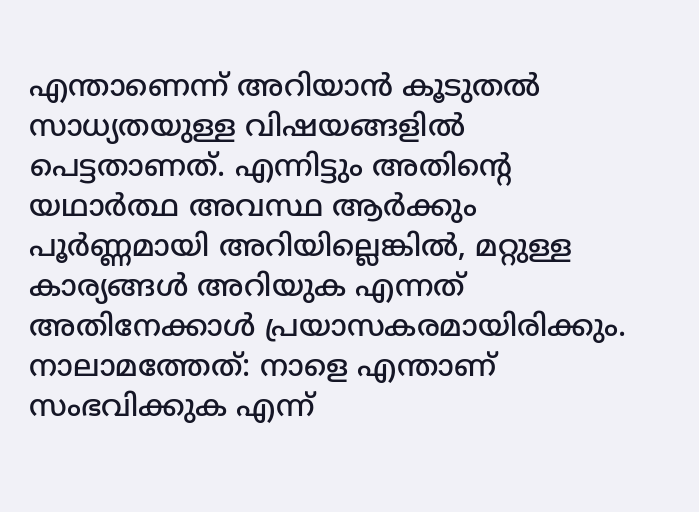എന്താണെന്ന് അറിയാൻ കൂടുതൽ സാധ്യതയുള്ള വിഷയങ്ങളിൽ പെട്ടതാണത്. എന്നിട്ടും അതിന്റെ യഥാർത്ഥ അവസ്ഥ ആർക്കും പൂർണ്ണമായി അറിയില്ലെങ്കിൽ, മറ്റുള്ള കാര്യങ്ങൾ അറിയുക എന്നത് അതിനേക്കാൾ പ്രയാസകരമായിരിക്കും. നാലാമത്തേത്: നാളെ എന്താണ് സംഭവിക്കുക എന്ന്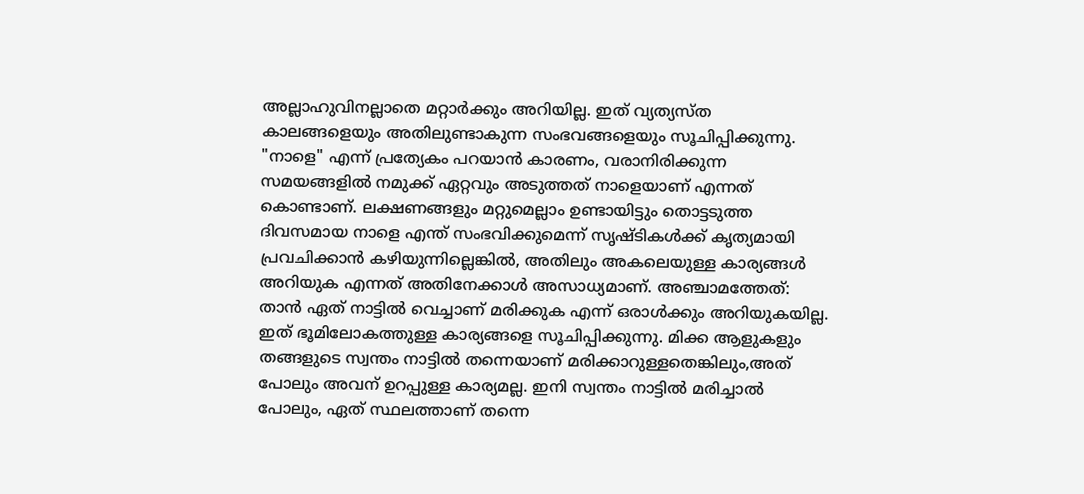അല്ലാഹുവിനല്ലാതെ മറ്റാർക്കും അറിയില്ല. ഇത് വ്യത്യസ്ത കാലങ്ങളെയും അതിലുണ്ടാകുന്ന സംഭവങ്ങളെയും സൂചിപ്പിക്കുന്നു. "നാളെ" എന്ന് പ്രത്യേകം പറയാൻ കാരണം, വരാനിരിക്കുന്ന സമയങ്ങളിൽ നമുക്ക് ഏറ്റവും അടുത്തത് നാളെയാണ് എന്നത് കൊണ്ടാണ്. ലക്ഷണങ്ങളും മറ്റുമെല്ലാം ഉണ്ടായിട്ടും തൊട്ടടുത്ത ദിവസമായ നാളെ എന്ത് സംഭവിക്കുമെന്ന് സൃഷ്ടികൾക്ക് കൃത്യമായി പ്രവചിക്കാൻ കഴിയുന്നില്ലെങ്കിൽ, അതിലും അകലെയുള്ള കാര്യങ്ങൾ അറിയുക എന്നത് അതിനേക്കാൾ അസാധ്യമാണ്. അഞ്ചാമത്തേത്: താൻ ഏത് നാട്ടിൽ വെച്ചാണ് മരിക്കുക എന്ന് ഒരാൾക്കും അറിയുകയില്ല. ഇത് ഭൂമിലോകത്തുള്ള കാര്യങ്ങളെ സൂചിപ്പിക്കുന്നു. മിക്ക ആളുകളും തങ്ങളുടെ സ്വന്തം നാട്ടിൽ തന്നെയാണ് മരിക്കാറുള്ളതെങ്കിലും,അത് പോലും അവന് ഉറപ്പുള്ള കാര്യമല്ല. ഇനി സ്വന്തം നാട്ടിൽ മരിച്ചാൽ പോലും, ഏത് സ്ഥലത്താണ് തന്നെ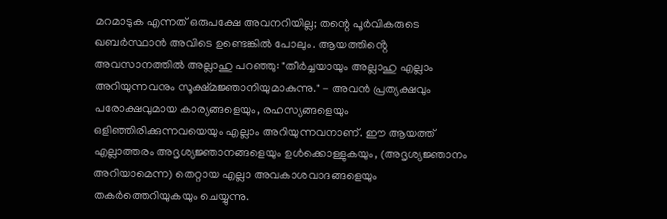മറമാടുക എന്നത് ഒരുപക്ഷേ അവനറിയില്ല; തന്റെ പൂർവികരുടെ ഖബർസ്ഥാൻ അവിടെ ഉണ്ടെങ്കിൽ പോലും. ആയത്തിൻ്റെ അവസാനത്തിൽ അല്ലാഹു പറഞ്ഞു: "തീർച്ചയായും അല്ലാഹു എല്ലാം അറിയുന്നവനും സൂക്ഷ്മജ്ഞാനിയുമാകുന്നു." - അവൻ പ്രത്യക്ഷവും പരോക്ഷവുമായ കാര്യങ്ങളെയും, രഹസ്യങ്ങളെയും ഒളിഞ്ഞിരിക്കുന്നവയെയും എല്ലാം അറിയുന്നവനാണ്. ഈ ആയത്ത് എല്ലാത്തരം അദൃശ്യജ്ഞാനങ്ങളെയും ഉൾക്കൊള്ളുകയും, (അദൃശ്യജ്ഞാനം അറിയാമെന്ന) തെറ്റായ എല്ലാ അവകാശവാദങ്ങളെയും തകർത്തെറിയുകയും ചെയ്യുന്നു.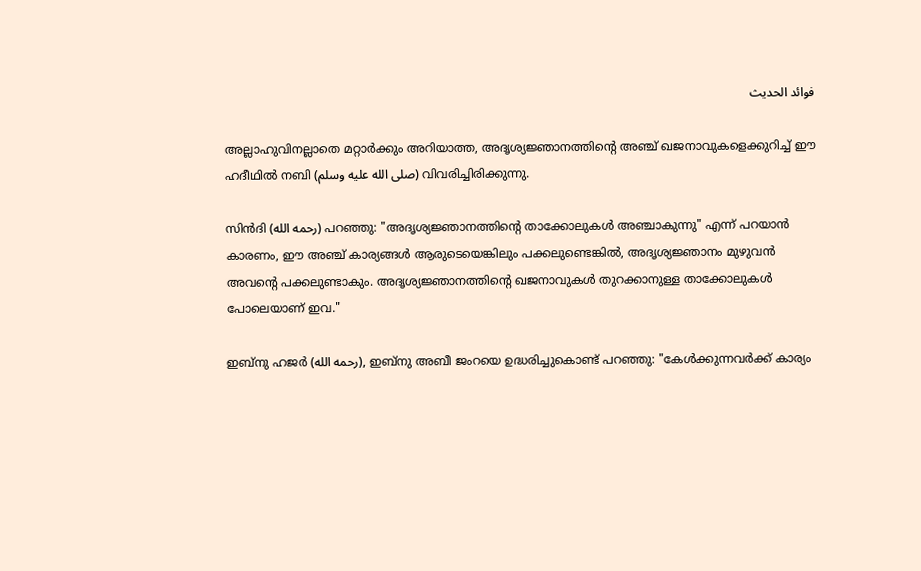فوائد الحديث

അല്ലാഹുവിനല്ലാതെ മറ്റാർക്കും അറിയാത്ത, അദൃശ്യജ്ഞാനത്തിന്റെ അഞ്ച് ഖജനാവുകളെക്കുറിച്ച് ഈ ഹദീഥിൽ നബി (صلى الله عليه وسلم) വിവരിച്ചിരിക്കുന്നു.

സിൻദി (رحمه الله) പറഞ്ഞു: "അദൃശ്യജ്ഞാനത്തിന്റെ താക്കോലുകൾ അഞ്ചാകുന്നു" എന്ന് പറയാൻ കാരണം, ഈ അഞ്ച് കാര്യങ്ങൾ ആരുടെയെങ്കിലും പക്കലുണ്ടെങ്കിൽ, അദൃശ്യജ്ഞാനം മുഴുവൻ അവന്റെ പക്കലുണ്ടാകും. അദൃശ്യജ്ഞാനത്തിന്റെ ഖജനാവുകൾ തുറക്കാനുള്ള താക്കോലുകൾ പോലെയാണ് ഇവ."

ഇബ്‌നു ഹജർ (رحمه الله), ഇബ്‌നു അബീ ജംറയെ ഉദ്ധരിച്ചുകൊണ്ട് പറഞ്ഞു: "കേൾക്കുന്നവർക്ക് കാര്യം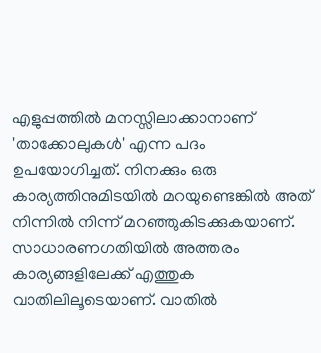എളുപ്പത്തിൽ മനസ്സിലാക്കാനാണ് 'താക്കോലുകൾ' എന്ന പദം ഉപയോഗിച്ചത്. നിനക്കും ഒരു കാര്യത്തിനുമിടയിൽ മറയുണ്ടെങ്കിൽ അത് നിന്നിൽ നിന്ന് മറഞ്ഞുകിടക്കുകയാണ്. സാധാരണഗതിയിൽ അത്തരം കാര്യങ്ങളിലേക്ക് എത്തുക വാതിലിലൂടെയാണ്. വാതിൽ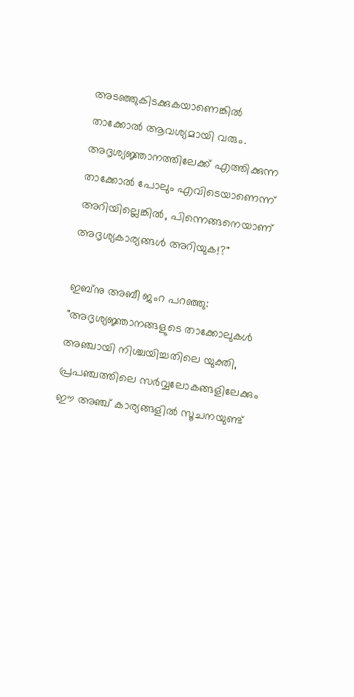അടഞ്ഞുകിടക്കുകയാണെങ്കിൽ താക്കോൽ ആവശ്യമായി വരും. അദൃശ്യജ്ഞാനത്തിലേക്ക് എത്തിക്കുന്ന താക്കോൽ പോലും എവിടെയാണെന്ന് അറിയില്ലെങ്കിൽ, പിന്നെങ്ങനെയാണ് അദൃശ്യകാര്യങ്ങൾ അറിയുക!?"

ഇബ്‌നു അബീ ജംറ പറഞ്ഞു: "അദൃശ്യജ്ഞാനങ്ങളുടെ താക്കോലുകൾ അഞ്ചായി നിശ്ചയിച്ചതിലെ യുക്തി, പ്രപഞ്ചത്തിലെ സർവ്വലോകങ്ങളിലേക്കും ഈ അഞ്ച് കാര്യങ്ങളിൽ സൂചനയുണ്ട്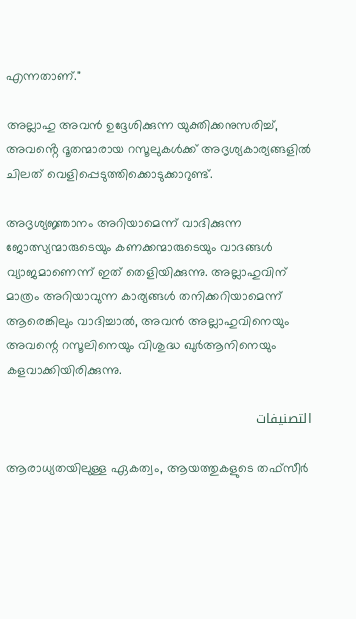എന്നതാണ്."

അല്ലാഹു അവൻ ഉദ്ദേശിക്കുന്ന യുക്തിക്കനുസരിച്ച്, അവൻ്റെ ദൂതന്മാരായ റസൂലുകൾക്ക് അദൃശ്യകാര്യങ്ങളിൽ ചിലത് വെളിപ്പെടുത്തിക്കൊടുക്കാറുണ്ട്.

അദൃശ്യജ്ഞാനം അറിയാമെന്ന് വാദിക്കുന്ന ജോത്സ്യന്മാരുടെയും കണക്കന്മാരുടെയും വാദങ്ങൾ വ്യാജമാണെന്ന് ഇത് തെളിയിക്കുന്നു. അല്ലാഹുവിന് മാത്രം അറിയാവുന്ന കാര്യങ്ങൾ തനിക്കറിയാമെന്ന് ആരെങ്കിലും വാദിച്ചാൽ, അവൻ അല്ലാഹുവിനെയും അവന്റെ റസൂലിനെയും വിശുദ്ധ ഖുർആനിനെയും കളവാക്കിയിരിക്കുന്നു.

التصنيفات

ആരാധ്യതയിലുള്ള ഏകത്വം, ആയത്തുകളുടെ തഫ്സീർ